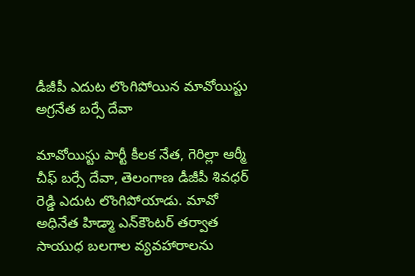డీజీపీ ఎదుట లొంగిపోయిన మావోయిస్టు అగ్రనేత బర్సే దేవా

మావోయిస్టు పార్టీ కీలక నేత, గెరిల్లా ఆర్మీ చీఫ్ బర్సే దేవా, తెలంగాణ డీజీపీ శివధర్‌ రెడ్డి ఎదుట లొంగిపోయాడు. మావో అధినేత హిడ్మా ఎన్‌కౌంటర్ తర్వాత సాయుధ బలగాల వ్యవహారాలను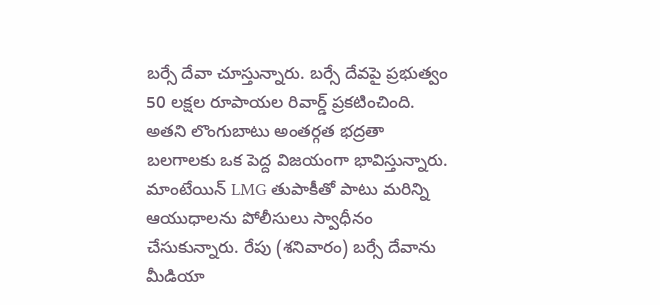బర్సే దేవా చూస్తున్నారు. బర్సే దేవపై ప్రభుత్వం 50 లక్షల రూపాయల రివార్డ్ ప్రకటించింది. అతని లొంగుబాటు అంతర్గత భద్రతా బలగాలకు ఒక పెద్ద విజయంగా భావిస్తున్నారు. మాంటేయిన్ LMG తుపాకీతో పాటు మరిన్ని ఆయుధాలను పోలీసులు స్వాధీనం చేసుకున్నారు. రేపు (శనివారం) బర్సే దేవాను మీడియా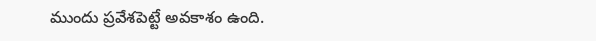ముందు ప్రవేశపెట్టే అవకాశం ఉంది.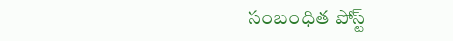సంబంధిత పోస్ట్